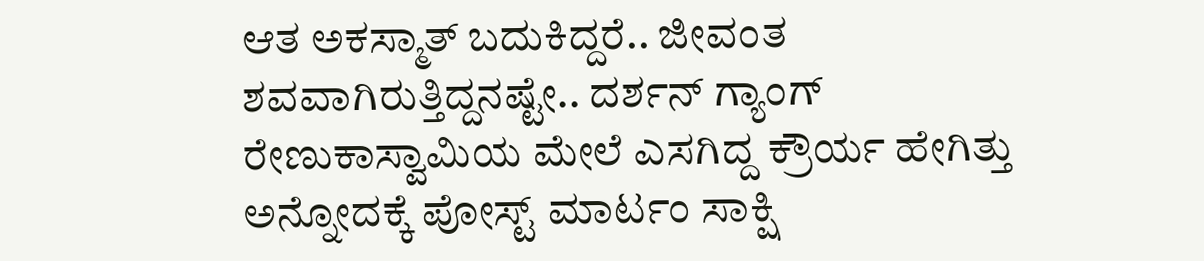ಆತ ಅಕಸ್ಮಾತ್ ಬದುಕಿದ್ದರೆ.. ಜೀವಂತ ಶವವಾಗಿರುತ್ತಿದ್ದನಷ್ಟೇ.. ದರ್ಶನ್ ಗ್ಯಾಂಗ್ ರೇಣುಕಾಸ್ವಾಮಿಯ ಮೇಲೆ ಎಸಗಿದ್ದ ಕ್ರೌರ್ಯ ಹೇಗಿತ್ತು ಅನ್ನೋದಕ್ಕೆ ಪೋಸ್ಟ್ ಮಾರ್ಟಂ ಸಾಕ್ಷಿ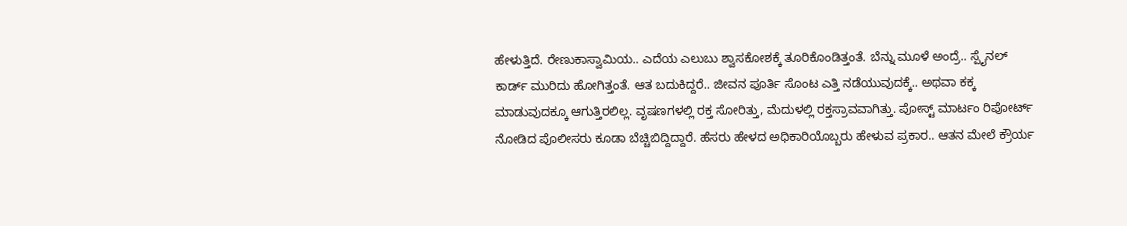ಹೇಳುತ್ತಿದೆ. ರೇಣುಕಾಸ್ವಾಮಿಯ.. ಎದೆಯ ಎಲುಬು ಶ್ವಾಸಕೋಶಕ್ಕೆ ತೂರಿಕೊಂಡಿತ್ತಂತೆ. ಬೆನ್ನು ಮೂಳೆ ಅಂದ್ರೆ.. ಸ್ಪೈನಲ್ ಕಾರ್ಡ್ ಮುರಿದು ಹೋಗಿತ್ತಂತೆ. ಆತ ಬದುಕಿದ್ದರೆ.. ಜೀವನ ಪೂರ್ತಿ ಸೊಂಟ ಎತ್ತಿ ನಡೆಯುವುದಕ್ಕೆ.. ಅಥವಾ ಕಕ್ಕ ಮಾಡುವುದಕ್ಕೂ ಆಗುತ್ತಿರಲಿಲ್ಲ. ವೃಷಣಗಳಲ್ಲಿ ರಕ್ತ ಸೋರಿತ್ತು, ಮೆದುಳಲ್ಲಿ ರಕ್ತಸ್ರಾವವಾಗಿತ್ತು. ಪೋಸ್ಟ್ ಮಾರ್ಟಂ ರಿಪೋರ್ಟ್ ನೋಡಿದ ಪೊಲೀಸರು ಕೂಡಾ ಬೆಚ್ಚಿಬಿದ್ದಿದ್ದಾರೆ. ಹೆಸರು ಹೇಳದ ಅಧಿಕಾರಿಯೊಬ್ಬರು ಹೇಳುವ ಪ್ರಕಾರ.. ಆತನ ಮೇಲೆ ಕ್ರೌರ್ಯ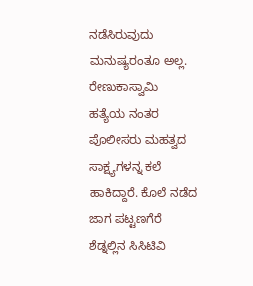ನಡೆಸಿರುವುದು ಮನುಷ್ಯರಂತೂ ಅಲ್ಲ.
ರೇಣುಕಾಸ್ವಾಮಿ ಹತ್ಯೆಯ ನಂತರ ಪೊಲೀಸರು ಮಹತ್ವದ ಸಾಕ್ಷ್ಯಗಳನ್ನ ಕಲೆ ಹಾಕಿದ್ದಾರೆ. ಕೊಲೆ ನಡೆದ ಜಾಗ ಪಟ್ಟಣಗೆರೆ ಶೆಡ್ನಲ್ಲಿನ ಸಿಸಿಟಿವಿ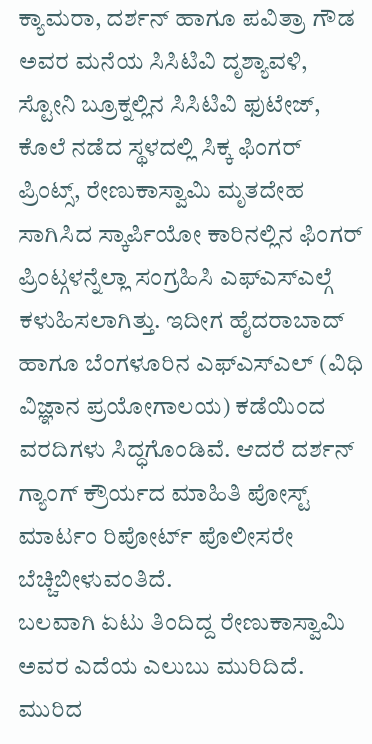ಕ್ಯಾಮರಾ, ದರ್ಶನ್ ಹಾಗೂ ಪವಿತ್ರಾ ಗೌಡ ಅವರ ಮನೆಯ ಸಿಸಿಟಿವಿ ದೃಶ್ಯಾವಳಿ, ಸ್ಟೋನಿ ಬ್ರೂಕ್ನಲ್ಲಿನ ಸಿಸಿಟಿವಿ ಫುಟೇಜ್, ಕೊಲೆ ನಡೆದ ಸ್ಥಳದಲ್ಲಿ ಸಿಕ್ಕ ಫಿಂಗರ್ ಪ್ರಿಂಟ್ಸ್, ರೇಣುಕಾಸ್ವಾಮಿ ಮೃತದೇಹ ಸಾಗಿಸಿದ ಸ್ಕಾರ್ಪಿಯೋ ಕಾರಿನಲ್ಲಿನ ಫಿಂಗರ್ ಪ್ರಿಂಟ್ಗಳನ್ನೆಲ್ಲಾ ಸಂಗ್ರಹಿಸಿ ಎಫ್ಎಸ್ಎಲ್ಗೆ ಕಳುಹಿಸಲಾಗಿತ್ತು. ಇದೀಗ ಹೈದರಾಬಾದ್ ಹಾಗೂ ಬೆಂಗಳೂರಿನ ಎಫ್ಎಸ್ಎಲ್ (ವಿಧಿ ವಿಜ್ಞಾನ ಪ್ರಯೋಗಾಲಯ) ಕಡೆಯಿಂದ ವರದಿಗಳು ಸಿದ್ಧಗೊಂಡಿವೆ. ಆದರೆ ದರ್ಶನ್ ಗ್ಯಾಂಗ್ ಕ್ರೌರ್ಯದ ಮಾಹಿತಿ ಪೋಸ್ಟ್ ಮಾರ್ಟಂ ರಿಪೋರ್ಟ್ ಪೊಲೀಸರೇ ಬೆಚ್ಚಿಬೀಳುವಂತಿದೆ.
ಬಲವಾಗಿ ಏಟು ತಿಂದಿದ್ದ ರೇಣುಕಾಸ್ವಾಮಿ ಅವರ ಎದೆಯ ಎಲುಬು ಮುರಿದಿದೆ. ಮುರಿದ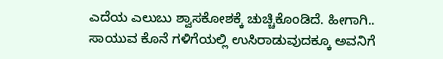ಎದೆಯ ಎಲುಬು ಶ್ವಾಸಕೋಶಕ್ಕೆ ಚುಚ್ಚಿಕೊಂಡಿದೆ. ಹೀಗಾಗಿ.. ಸಾಯುವ ಕೊನೆ ಗಳಿಗೆಯಲ್ಲಿ ಉಸಿರಾಡುವುದಕ್ಕೂ ಅವನಿಗೆ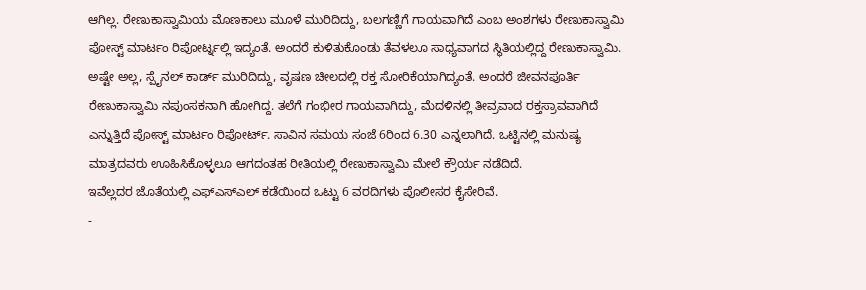ಆಗಿಲ್ಲ. ರೇಣುಕಾಸ್ವಾಮಿಯ ಮೊಣಕಾಲು ಮೂಳೆ ಮುರಿದಿದ್ದು, ಬಲಗಣ್ಣಿಗೆ ಗಾಯವಾಗಿದೆ ಎಂಬ ಅಂಶಗಳು ರೇಣುಕಾಸ್ವಾಮಿ ಪೋಸ್ಟ್ ಮಾರ್ಟಂ ರಿಪೋರ್ಟ್ನಲ್ಲಿ ಇದ್ಯಂತೆ. ಅಂದರೆ ಕುಳಿತುಕೊಂಡು ತೆವಳಲೂ ಸಾಧ್ಯವಾಗದ ಸ್ಥಿತಿಯಲ್ಲಿದ್ದ ರೇಣುಕಾಸ್ವಾಮಿ. ಅಷ್ಟೇ ಅಲ್ಲ, ಸ್ಪೈನಲ್ ಕಾರ್ಡ್ ಮುರಿದಿದ್ದು, ವೃಷಣ ಚೀಲದಲ್ಲಿ ರಕ್ತ ಸೋರಿಕೆಯಾಗಿದ್ಯಂತೆ. ಅಂದರೆ ಜೀವನಪೂರ್ತಿ ರೇಣುಕಾಸ್ವಾಮಿ ನಪುಂಸಕನಾಗಿ ಹೋಗಿದ್ದ. ತಲೆಗೆ ಗಂಭೀರ ಗಾಯವಾಗಿದ್ದು, ಮೆದಳಿನಲ್ಲಿ ತೀವ್ರವಾದ ರಕ್ತಸ್ರಾವವಾಗಿದೆ ಎನ್ನುತ್ತಿದೆ ಪೋಸ್ಟ್ ಮಾರ್ಟಂ ರಿಪೋರ್ಟ್. ಸಾವಿನ ಸಮಯ ಸಂಜೆ 6ರಿಂದ 6.30 ಎನ್ನಲಾಗಿದೆ. ಒಟ್ಟಿನಲ್ಲಿ ಮನುಷ್ಯ ಮಾತ್ರದವರು ಊಹಿಸಿಕೊಳ್ಳಲೂ ಆಗದಂತಹ ರೀತಿಯಲ್ಲಿ ರೇಣುಕಾಸ್ವಾಮಿ ಮೇಲೆ ಕ್ರೌರ್ಯ ನಡೆದಿದೆ.
ಇವೆಲ್ಲದರ ಜೊತೆಯಲ್ಲಿ ಎಫ್ಎಸ್ಎಲ್ ಕಡೆಯಿಂದ ಒಟ್ಟು 6 ವರದಿಗಳು ಪೊಲೀಸರ ಕೈಸೇರಿವೆ.
-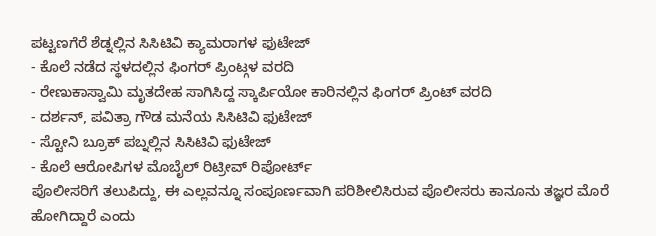ಪಟ್ಟಣಗೆರೆ ಶೆಡ್ನಲ್ಲಿನ ಸಿಸಿಟಿವಿ ಕ್ಯಾಮರಾಗಳ ಫುಟೇಜ್
- ಕೊಲೆ ನಡೆದ ಸ್ಥಳದಲ್ಲಿನ ಫಿಂಗರ್ ಪ್ರಿಂಟ್ಗಳ ವರದಿ
- ರೇಣುಕಾಸ್ವಾಮಿ ಮೃತದೇಹ ಸಾಗಿಸಿದ್ದ ಸ್ಕಾರ್ಪಿಯೋ ಕಾರಿನಲ್ಲಿನ ಫಿಂಗರ್ ಪ್ರಿಂಟ್ ವರದಿ
- ದರ್ಶನ್, ಪವಿತ್ರಾ ಗೌಡ ಮನೆಯ ಸಿಸಿಟಿವಿ ಫುಟೇಜ್
- ಸ್ಟೋನಿ ಬ್ರೂಕ್ ಪಬ್ನಲ್ಲಿನ ಸಿಸಿಟಿವಿ ಫುಟೇಜ್
- ಕೊಲೆ ಆರೋಪಿಗಳ ಮೊಬೈಲ್ ರಿಟ್ರೀವ್ ರಿಪೋರ್ಟ್
ಪೊಲೀಸರಿಗೆ ತಲುಪಿದ್ದು, ಈ ಎಲ್ಲವನ್ನೂ ಸಂಪೂರ್ಣವಾಗಿ ಪರಿಶೀಲಿಸಿರುವ ಪೊಲೀಸರು ಕಾನೂನು ತಜ್ಞರ ಮೊರೆ ಹೋಗಿದ್ದಾರೆ ಎಂದು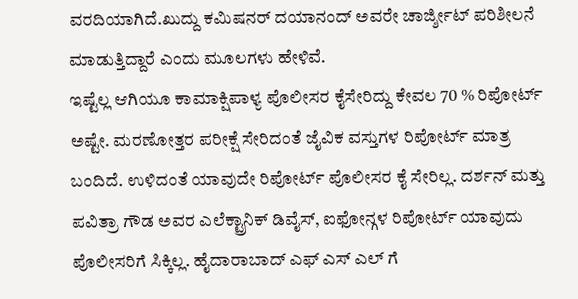ವರದಿಯಾಗಿದೆ.ಖುದ್ದು ಕಮಿಷನರ್ ದಯಾನಂದ್ ಅವರೇ ಚಾರ್ಜ್ಶೀಟ್ ಪರಿಶೀಲನೆ ಮಾಡುತ್ತಿದ್ದಾರೆ ಎಂದು ಮೂಲಗಳು ಹೇಳಿವೆ.
ಇಷ್ಟೆಲ್ಲ ಆಗಿಯೂ ಕಾಮಾಕ್ಷಿಪಾಳ್ಯ ಪೊಲೀಸರ ಕೈಸೇರಿದ್ದು ಕೇವಲ 70 % ರಿಪೋರ್ಟ್ ಅಷ್ಟೇ. ಮರಣೋತ್ತರ ಪರೀಕ್ಷೆ ಸೇರಿದಂತೆ ಜೈವಿಕ ವಸ್ತುಗಳ ರಿಪೋರ್ಟ್ ಮಾತ್ರ ಬಂದಿದೆ. ಉಳಿದಂತೆ ಯಾವುದೇ ರಿಪೋರ್ಟ್ ಪೊಲೀಸರ ಕೈ ಸೇರಿಲ್ಲ. ದರ್ಶನ್ ಮತ್ತು ಪವಿತ್ರಾ ಗೌಡ ಅವರ ಎಲೆಕ್ಟ್ರಾನಿಕ್ ಡಿವೈಸ್, ಐಫೋನ್ಗಳ ರಿಪೋರ್ಟ್ ಯಾವುದು ಪೊಲೀಸರಿಗೆ ಸಿಕ್ಕಿಲ್ಲ. ಹೈದಾರಾಬಾದ್ ಎಫ್ ಎಸ್ ಎಲ್ ಗೆ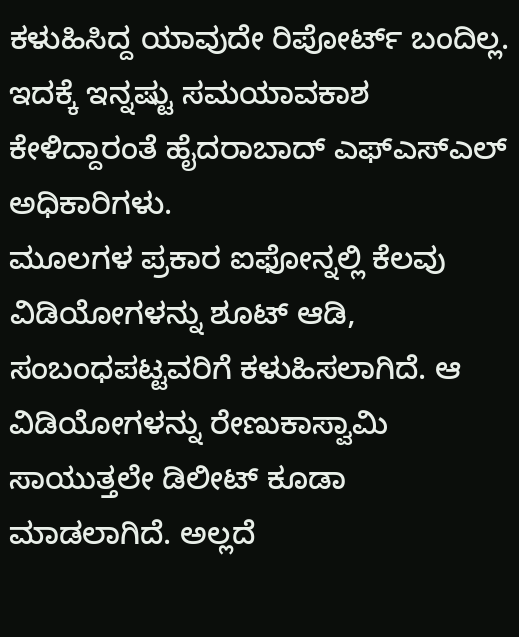ಕಳುಹಿಸಿದ್ದ ಯಾವುದೇ ರಿಪೋರ್ಟ್ ಬಂದಿಲ್ಲ. ಇದಕ್ಕೆ ಇನ್ನಷ್ಟು ಸಮಯಾವಕಾಶ ಕೇಳಿದ್ದಾರಂತೆ ಹೈದರಾಬಾದ್ ಎಫ್ಎಸ್ಎಲ್ ಅಧಿಕಾರಿಗಳು.
ಮೂಲಗಳ ಪ್ರಕಾರ ಐಫೋನ್ನಲ್ಲಿ ಕೆಲವು ವಿಡಿಯೋಗಳನ್ನು ಶೂಟ್ ಆಡಿ, ಸಂಬಂಧಪಟ್ಟವರಿಗೆ ಕಳುಹಿಸಲಾಗಿದೆ. ಆ ವಿಡಿಯೋಗಳನ್ನು ರೇಣುಕಾಸ್ವಾಮಿ ಸಾಯುತ್ತಲೇ ಡಿಲೀಟ್ ಕೂಡಾ ಮಾಡಲಾಗಿದೆ. ಅಲ್ಲದೆ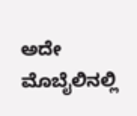ಅದೇ ಮೊಬೈಲಿನಲ್ಲಿ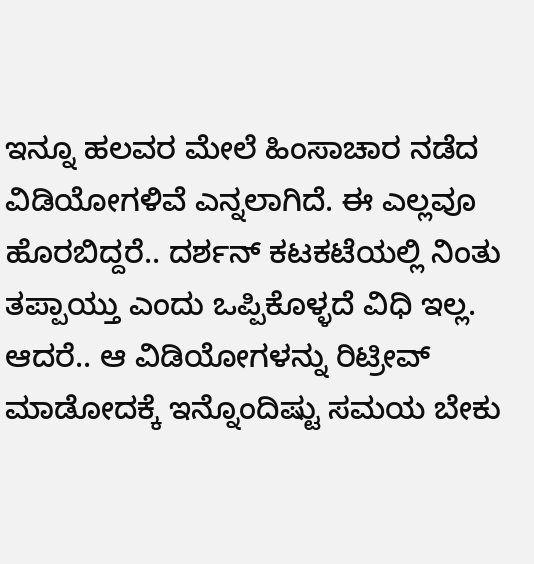ಇನ್ನೂ ಹಲವರ ಮೇಲೆ ಹಿಂಸಾಚಾರ ನಡೆದ ವಿಡಿಯೋಗಳಿವೆ ಎನ್ನಲಾಗಿದೆ. ಈ ಎಲ್ಲವೂ ಹೊರಬಿದ್ದರೆ.. ದರ್ಶನ್ ಕಟಕಟೆಯಲ್ಲಿ ನಿಂತು ತಪ್ಪಾಯ್ತು ಎಂದು ಒಪ್ಪಿಕೊಳ್ಳದೆ ವಿಧಿ ಇಲ್ಲ. ಆದರೆ.. ಆ ವಿಡಿಯೋಗಳನ್ನು ರಿಟ್ರೀವ್ ಮಾಡೋದಕ್ಕೆ ಇನ್ನೊಂದಿಷ್ಟು ಸಮಯ ಬೇಕು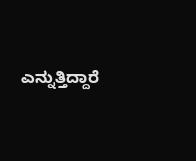ಎನ್ನುತ್ತಿದ್ದಾರೆ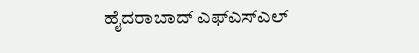ಹೈದರಾಬಾದ್ ಎಫ್ಎಸ್ಎಲ್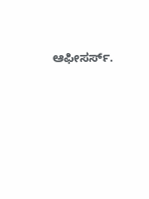ಆಫೀಸರ್ಸ್.